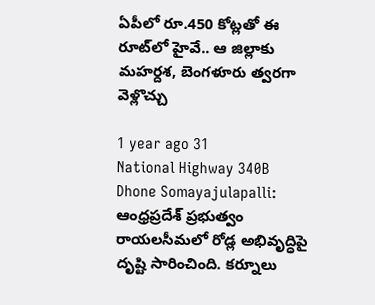ఏపీలో రూ.450 కోట్లతో ఈ రూట్‌లో హైవే.. ఆ జిల్లాకు మహర్దశ, బెంగళూరు త్వరగా వెళ్లొచ్చు

1 year ago 31
National Highway 340B Dhone Somayajulapalli: ఆంధ్రప్రదేశ్ ప్రభుత్వం రాయలసీమలో రోడ్ల అభివృద్ధిపై దృష్టి సారించింది. కర్నూలు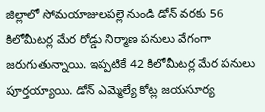జిల్లాలో సోమయాజులపల్లె నుండి డోన్ వరకు 56 కిలోమీటర్ల మేర రోడ్డు నిర్మాణ పనులు వేగంగా జరుగుతున్నాయి. ఇప్పటికే 42 కిలోమీటర్ల మేర పనులు పూర్తయ్యాయి. డోన్ ఎమ్మెల్యే కోట్ల జయసూర్య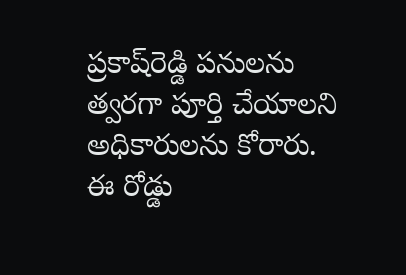ప్రకాష్‌రెడ్డి పనులను త్వరగా పూర్తి చేయాలని అధికారులను కోరారు. ఈ రోడ్డు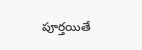పూర్తయితే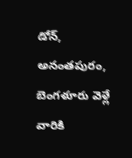డోన్, అనంతపురం, బెంగళూరు వెళ్లే వారికి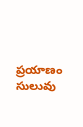ప్రయాణం సులువు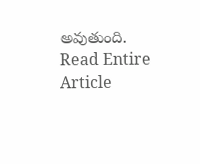అవుతుంది.
Read Entire Article